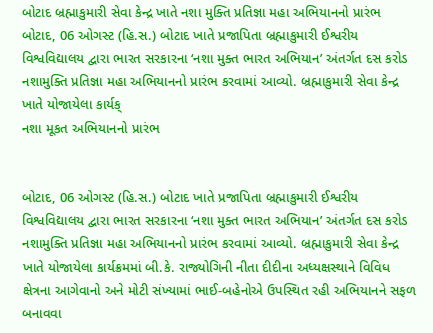બોટાદ બ્રહ્માકુમારી સેવા કેન્દ્ર ખાતે નશા મુક્તિ પ્રતિજ્ઞા મહા અભિયાનનો પ્રારંભ
બોટાદ, 06 ઓગસ્ટ (હિ.સ.) બોટાદ ખાતે પ્રજાપિતા બ્રહ્માકુમારી ઈશ્વરીય વિશ્વવિદ્યાલય દ્વારા ભારત સરકારના ‘નશા મુક્ત ભારત અભિયાન’ અંતર્ગત દસ કરોડ નશામુક્તિ પ્રતિજ્ઞા મહા અભિયાનનો પ્રારંભ કરવામાં આવ્યો. બ્રહ્માકુમારી સેવા કેન્દ્ર ખાતે યોજાયેલા કાર્યક્
નશા મૂકત અભિયાનનો પ્રારંભ


બોટાદ, 06 ઓગસ્ટ (હિ.સ.) બોટાદ ખાતે પ્રજાપિતા બ્રહ્માકુમારી ઈશ્વરીય વિશ્વવિદ્યાલય દ્વારા ભારત સરકારના ‘નશા મુક્ત ભારત અભિયાન’ અંતર્ગત દસ કરોડ નશામુક્તિ પ્રતિજ્ઞા મહા અભિયાનનો પ્રારંભ કરવામાં આવ્યો. બ્રહ્માકુમારી સેવા કેન્દ્ર ખાતે યોજાયેલા કાર્યક્રમમાં બી.કે. રાજ્યોગિની નીતા દીદીના અધ્યક્ષસ્થાને વિવિધ ક્ષેત્રના આગેવાનો અને મોટી સંખ્યામાં ભાઈ-બહેનોએ ઉપસ્થિત રહી અભિયાનને સફળ બનાવવા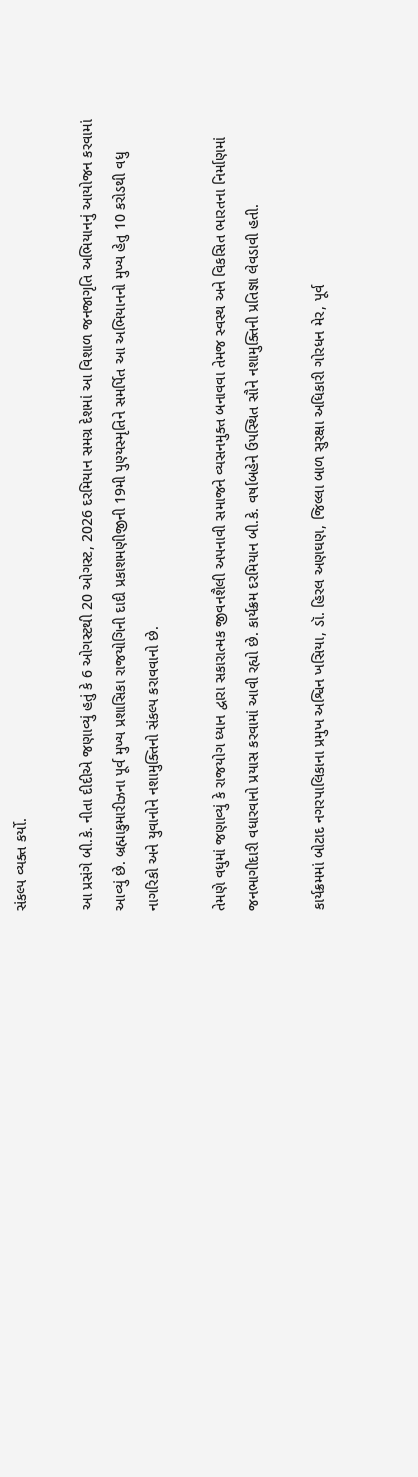સંકલ્પ વ્યક્ત કર્યો.

આ પ્રસંગે બી.કે. નીતા દીદીએ જણાવ્યું હતું કે 6 ઓગસ્ટથી 20 ઓગસ્ટ, 2026 દરમિયાન સમગ્ર દેશમાં આ વિશાળ જનજાગૃતિ અભિયાનનું આયોજન કરવામાં આવ્યું છે. બ્રહ્માકુમારીઝના પૂર્વ મુખ્ય પ્રશાસિકા રાજયોગિની દાદી પ્રકાશમણીજીની 19મી પુણ્યસ્મૃતિને સમર્પિત આ અભિયાનનો મુખ્ય હેતુ 10 કરોડથી વધુ નાગરિકો અને યુવાનોને નશામુક્તિનો સંકલ્પ કરાવવાનો છે.

તેમણે વધુમાં જણાવ્યું કે રાજયોગ ધ્યાન દ્વારા સકારાત્મક જીવનશૈલી અપનાવી સમાજને વ્યસનમુક્ત બનાવવા તેમજ સ્વસ્થ અને વિકસિત ભારતના નિર્માણમાં જનભાગીદારી વધારવાનો પ્રયાસ કરવામાં આવી રહ્યો છે. કાર્યક્રમ દરમિયાન બી.કે. વર્ષાબહેને ઉપસ્થિત સૌને નશામુક્તિની પ્રતિજ્ઞા લેવડાવી હતી.

કાર્યક્રમમાં બોટાદ નગરપાલિકાના પ્રમુખ અશ્વિન ખસિયા, ડૉ. હિરલ અણઘણ, જિલ્લા બાળ સુરક્ષા અધિકારી ગોરધન મેર, પૂર્વ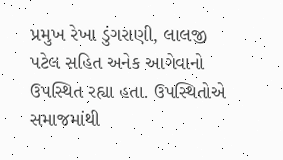પ્રમુખ રેખા ડુંગરાણી, લાલજી પટેલ સહિત અનેક આગેવાનો ઉપસ્થિત રહ્યા હતા. ઉપસ્થિતોએ સમાજમાંથી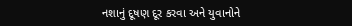નશાનું દૂષણ દૂર કરવા અને યુવાનોને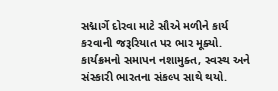સદ્માર્ગે દોરવા માટે સૌએ મળીને કાર્ય કરવાની જરૂરિયાત પર ભાર મૂક્યો. કાર્યક્રમનો સમાપન નશામુક્ત, સ્વસ્થ અને સંસ્કારી ભારતના સંકલ્પ સાથે થયો.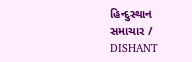હિન્દુસ્થાન સમાચાર / DISHANT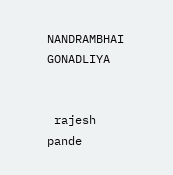NANDRAMBHAI GONADLIYA


 rajesh pande